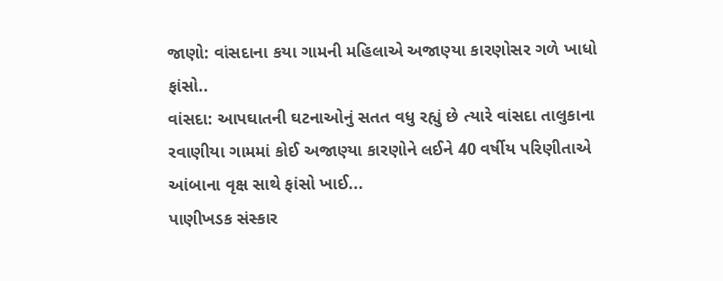જાણો: વાંસદાના કયા ગામની મહિલાએ અજાણ્યા કારણોસર ગળે ખાધો ફાંસો..
વાંસદા: આપઘાતની ઘટનાઓનું સતત વધુ રહ્યું છે ત્યારે વાંસદા તાલુકાના રવાણીયા ગામમાં કોઈ અજાણ્યા કારણોને લઈને 40 વર્ષીય પરિણીતાએ આંબાના વૃક્ષ સાથે ફાંસો ખાઈ...
પાણીખડક સંસ્કાર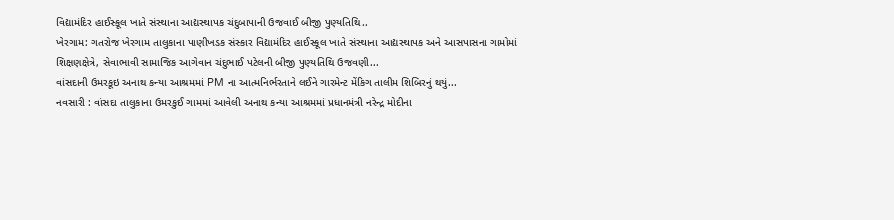વિદ્યામંદિર હાઈસ્કૂલ ખાતે સંસ્થાના આદ્યસ્થાપક ચંદુબાપાની ઉજવાઈ બીજી પુણ્યતિથિ..
ખેરગામ: ગતરોજ ખેરગામ તાલુકાના પાણીખડક સંસ્કાર વિદ્યામંદિર હાઈસ્કૂલ ખાતે સંસ્થાના આદ્યસ્થાપક અને આસપાસના ગામોમાં શિક્ષણક્ષેત્રે, સેવાભાવી સામાજિક આગેવાન ચંદુભાઈ પટેલની બીજી પુણ્યતિથિ ઉજવણી...
વાંસદાની ઉમરકૂઇ અનાથ કન્યા આશ્રમમાં PM ના આત્મનિર્ભરતાને લઈને ગારમેન્ટ મેંકિગ તાલીમ શિબિરનું થયું...
નવસારી : વાંસદા તાલુકાના ઉમરકુઈ ગામમાં આવેલી અનાથ કન્યા આશ્રમમાં પ્રધાનમંત્રી નરેન્દ્ર મોદીના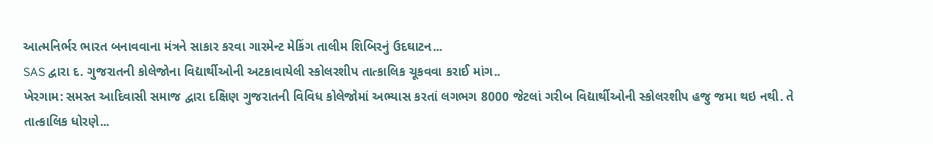આત્મનિર્ભર ભારત બનાવવાના મંત્રને સાકાર કરવા ગારમેન્ટ મેકિંગ તાલીમ શિબિરનું ઉદઘાટન...
SAS દ્વારા દ. ગુજરાતની કોલેજોના વિદ્યાર્થીઓની અટકાવાયેલી સ્કોલરશીપ તાત્કાલિક ચૂકવવા કરાઈ માંગ..
ખેરગામ: સમસ્ત આદિવાસી સમાજ દ્વારા દક્ષિણ ગુજરાતની વિવિધ કોલેજોમાં અભ્યાસ કરતાં લગભગ 8000 જેટલાં ગરીબ વિદ્યાર્થીઓની સ્કોલરશીપ હજુ જમા થઇ નથી. તે તાત્કાલિક ધોરણે...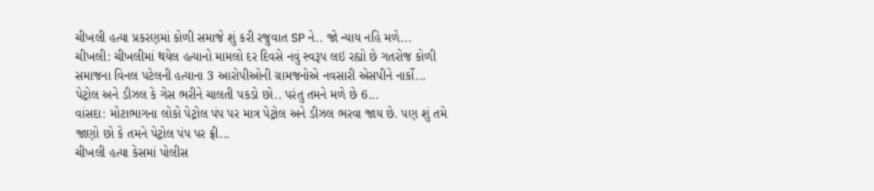ચીખલી હત્યા પ્રકરણમાં કોળી સમાજે શું કરી રજુવાત SP ને.. જો ન્યાય નહિ મળે...
ચીખલી: ચીખલીમાં થયેલ હત્યાનો મામલો દર દિવસે નવું સ્વરૂપ લઇ રહ્યો છે ગતરોજ કોળી સમાજના વિનલ પટેલની હત્યાના 3 આરોપીઓની ગ્રામજનોએ નવસારી એસપીને નાર્કો...
પેટ્રોલ અને ડીઝલ કે ગેસ ભરીને ચાલતી પકડો છો.. પરંતુ તમને મળે છે 6...
વાંસદા: મોટાભાગના લોકો પેટ્રોલ પંપ પર માત્ર પેટ્રોલ અને ડીઝલ ભરવા જાય છે. પણ શું તમે જાણો છો કે તમને પેટ્રોલ પંપ પર ફ્રી...
ચીખલી હત્યા કેસમાં પોલીસ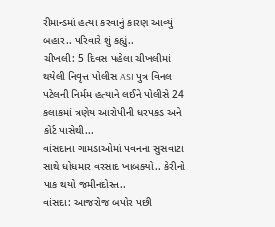રીમાન્ડમાં હત્યા કરવાનું કારણ આવ્યું બહાર.. પરિવારે શું કહ્યું..
ચીખલી: 5 દિવસ પહેલા ચીખલીમાં થયેલી નિવૃત્ત પોલીસ ASI પુત્ર વિનલ પટેલની નિર્મમ હત્યાને લઈને પોલીસે 24 કલાકમાં ત્રણેય આરોપીની ધરપકડ અને કોર્ટ પાસેથી...
વાંસદાના ગામડાઓમાં પવનના સુસવાટા સાથે ધોધમાર વરસાદ ખાબક્યો.. કેરીનો પાક થયો જમીનદોસ્ત..
વાંસદા: આજરોજ બપોર પછી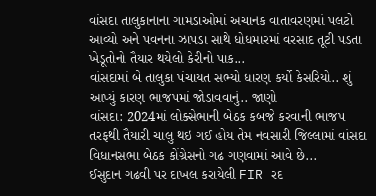વાંસદા તાલુકાનાના ગામડાઓમાં અચાનક વાતાવરણમાં પલટો આવ્યો અને પવનના ઝાપડા સાથે ધોધમારમાં વરસાદ તૂટી પડતા ખેડૂતોનો તૈયાર થયેલો કેરીનો પાક...
વાંસદામાં બે તાલુકા પંચાયત સભ્યો ધારણ કર્યો કેસરિયો.. શું આપ્યું કારણ ભાજપમાં જોડાવવાનું.. જાણો
વાંસદા: 2024માં લોક્સેભાની બેઠક કબજે કરવાની ભાજપ તરફથી તૈયારી ચાલુ થઇ ગઈ હોય તેમ નવસારી જિલ્લામાં વાંસદા વિધાનસભા બેઠક કોંગ્રેસનો ગઢ ગણવામાં આવે છે...
ઈસુદાન ગઢવી પર દાખલ કરાયેલી FIR રદ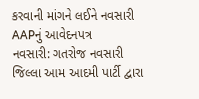કરવાની માંગને લઈને નવસારી AAPનું આવેદનપત્ર
નવસારી: ગતરોજ નવસારી જિલ્લા આમ આદમી પાર્ટી દ્વારા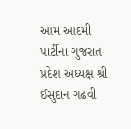આમ આદમી પાર્ટીના ગુજરાત પ્રદેશ અધ્યક્ષ શ્રી ઈસુદાન ગઢવી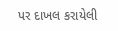પર દાખલ કરાયેલી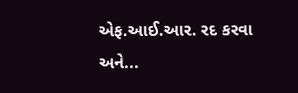એફ.આઈ.આર. રદ કરવા અને...